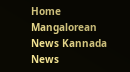Home Mangalorean News Kannada News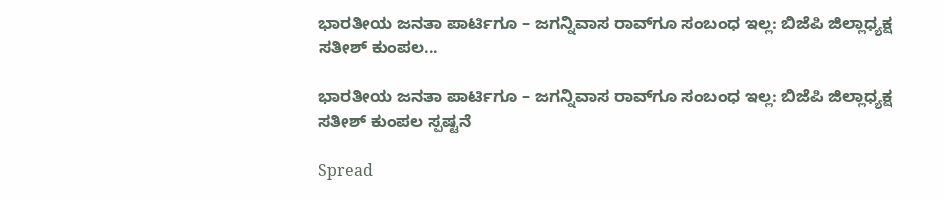ಭಾರತೀಯ ಜನತಾ ಪಾರ್ಟಿಗೂ – ಜಗನ್ನಿವಾಸ ರಾವ್‌ಗೂ ಸಂಬಂಧ ಇಲ್ಲ: ಬಿಜೆಪಿ ಜಿಲ್ಲಾಧ್ಯಕ್ಷ ಸತೀಶ್‌ ಕುಂಪಲ...

ಭಾರತೀಯ ಜನತಾ ಪಾರ್ಟಿಗೂ – ಜಗನ್ನಿವಾಸ ರಾವ್‌ಗೂ ಸಂಬಂಧ ಇಲ್ಲ: ಬಿಜೆಪಿ ಜಿಲ್ಲಾಧ್ಯಕ್ಷ ಸತೀಶ್‌ ಕುಂಪಲ ಸ್ಪಷ್ಟನೆ

Spread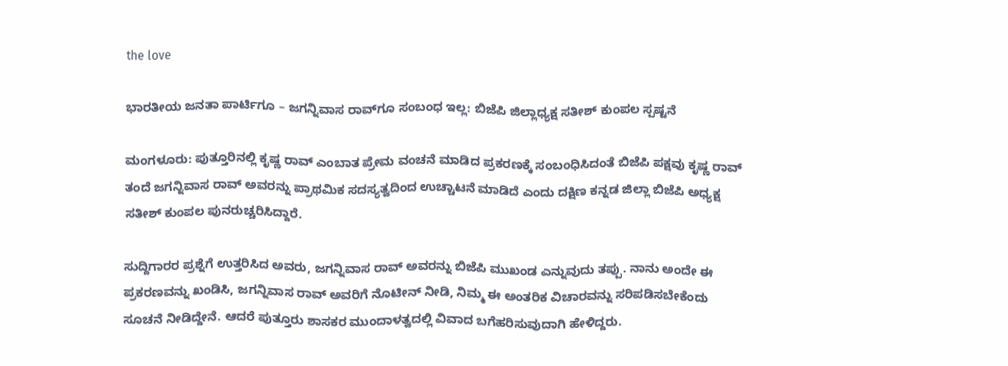the love

ಭಾರತೀಯ ಜನತಾ ಪಾರ್ಟಿಗೂ – ಜಗನ್ನಿವಾಸ ರಾವ್‌ಗೂ ಸಂಬಂಧ ಇಲ್ಲ: ಬಿಜೆಪಿ ಜಿಲ್ಲಾಧ್ಯಕ್ಷ ಸತೀಶ್‌ ಕುಂಪಲ ಸ್ಪಷ್ಟನೆ

ಮಂಗಳೂರು: ಪುತ್ತೂರಿನಲ್ಲಿ ಕೃಷ್ಣ ರಾವ್ ಎಂಬಾತ ಪ್ರೇಮ ವಂಚನೆ ಮಾಡಿದ ಪ್ರಕರಣಕ್ಕೆ ಸಂಬಂಧಿಸಿದಂತೆ ಬಿಜೆಪಿ ಪಕ್ಷವು ಕೃಷ್ಣ ರಾವ್ ತಂದೆ ಜಗನ್ನಿವಾಸ ರಾವ್ ಅವರನ್ನು ಪ್ರಾಥಮಿಕ ಸದಸ್ಯತ್ವದಿಂದ ಉಚ್ಚಾಟನೆ ಮಾಡಿದೆ ಎಂದು ದಕ್ಷಿಣ ಕನ್ನಡ ಜಿಲ್ಲಾ ಬಿಜೆಪಿ ಅಧ್ಯಕ್ಷ ಸತೀಶ್ ಕುಂಪಲ ಪುನರುಚ್ಚರಿಸಿದ್ದಾರೆ.

ಸುದ್ದಿಗಾರರ ಪ್ರಶ್ನೆಗೆ ಉತ್ತರಿಸಿದ ಅವರು, ಜಗನ್ನಿವಾಸ ರಾವ್ ಅವರನ್ನು ಬಿಜೆಪಿ ಮುಖಂಡ ಎನ್ನುವುದು ತಪ್ಪು. ನಾನು ಅಂದೇ ಈ ಪ್ರಕರಣವನ್ನು ಖಂಡಿಸಿ, ಜಗನ್ನಿವಾಸ ರಾವ್ ಅವರಿಗೆ ನೊಟೀನ್ ನೀಡಿ, ನಿಮ್ಮ ಈ ಅಂತರಿಕ ವಿಚಾರವನ್ನು ಸರಿಪಡಿಸಬೇಕೆಂದು ಸೂಚನೆ ನೀಡಿದ್ದೇನೆ. ಆದರೆ ಪುತ್ತೂರು ಶಾಸಕರ ಮುಂದಾಳತ್ವದಲ್ಲಿ ವಿವಾದ ಬಗೆಹರಿಸುವುದಾಗಿ ಹೇಳಿದ್ದರು.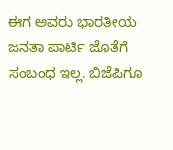ಈಗ ಅವರು ಭಾರತೀಯ ಜನತಾ ಪಾರ್ಟಿ ಜೊತೆಗೆ ಸಂಬಂಧ ಇಲ್ಲ. ಬಿಜೆಪಿಗೂ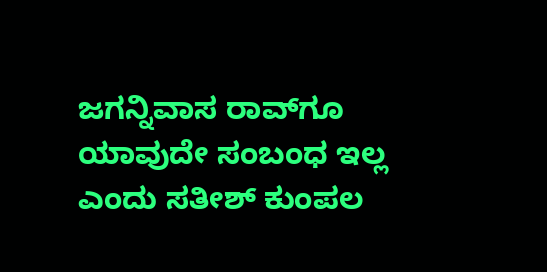ಜಗನ್ನಿವಾಸ ರಾವ್‌ಗೂ ಯಾವುದೇ ಸಂಬಂಧ ಇಲ್ಲ ಎಂದು ಸತೀಶ್ ಕುಂಪಲ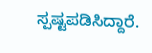ಸ್ಪಷ್ಟಪಡಿಸಿದ್ದಾರೆ.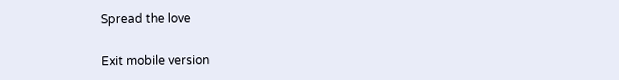Spread the love

Exit mobile version